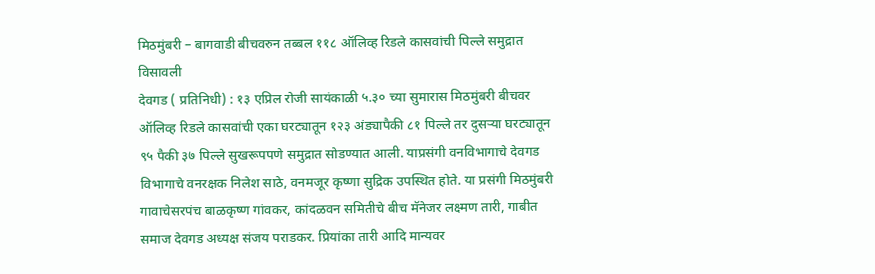मिठमुंबरी – बागवाडी बीचवरुन तब्बल ११८ ऑलिव्ह रिडले कासवांची पिल्ले समुद्रात विसावली
देवगड ( प्रतिनिधी) : १३ एप्रिल रोजी सायंकाळी ५.३० च्या सुमारास मिठमुंबरी बीचवर ऑलिव्ह रिडले कासवांची एका घरट्यातून १२३ अंड्यापैकी ८१ पिल्ले तर दुसऱ्या घरट्यातून ९५ पैकी ३७ पिल्ले सुखरूपपणे समुद्रात सोडण्यात आली. याप्रसंगी वनविभागाचे देवगड विभागाचे वनरक्षक निलेश साठे, वनमजूर कृष्णा सुद्रिक उपस्थित होते. या प्रसंगी मिठमुंबरी गावाचेसरपंच बाळकृष्ण गांवकर, कांदळवन समितीचे बीच मॅनेजर लक्ष्मण तारी, गाबीत समाज देवगड अध्यक्ष संजय पराडकर. प्रियांका तारी आदि मान्यवर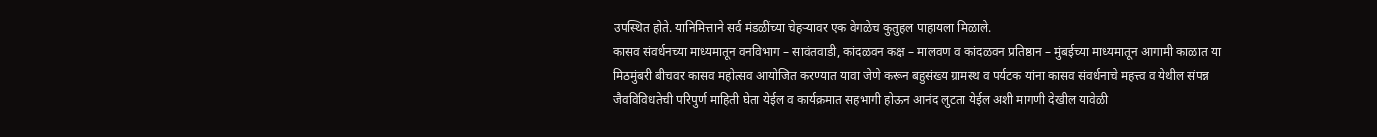उपस्थित होते. यानिमित्ताने सर्व मंडळींच्या चेहऱ्यावर एक वेगळेच कुतुहल पाहायला मिळाले.
कासव संवर्धनच्या माध्यमातून वनविभाग – सावंतवाडी, कांदळवन कक्ष – मालवण व कांदळवन प्रतिष्ठान – मुंबईच्या माध्यमातून आगामी काळात या मिठमुंबरी बीचवर कासव महोत्सव आयोजित करण्यात यावा जेणे करून बहुसंख्य ग्रामस्थ व पर्यटक यांना कासव संवर्धनाचे महत्त्व व येथील संपन्न जैवविविधतेची परिपुर्ण माहिती घेता येईल व कार्यक्रमात सहभागी होऊन आनंद लुटता येईल अशी मागणी देखील यावेळी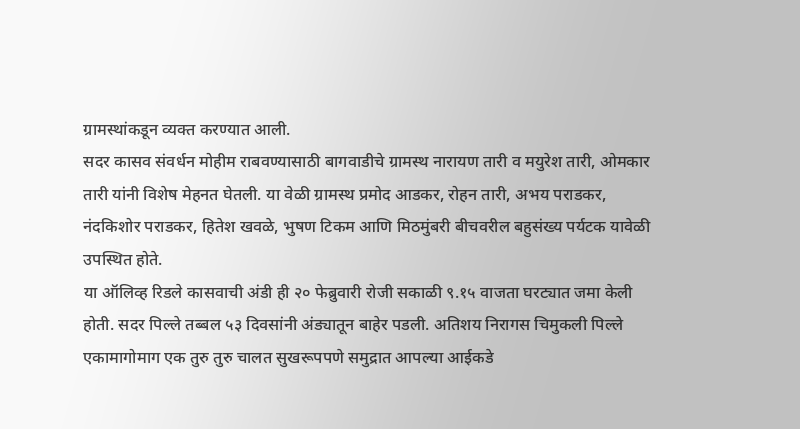ग्रामस्थांकडून व्यक्त करण्यात आली.
सदर कासव संवर्धन मोहीम राबवण्यासाठी बागवाडीचे ग्रामस्थ नारायण तारी व मयुरेश तारी, ओमकार तारी यांनी विशेष मेहनत घेतली. या वेळी ग्रामस्थ प्रमोद आडकर, रोहन तारी, अभय पराडकर, नंदकिशोर पराडकर, हितेश खवळे, भुषण टिकम आणि मिठमुंबरी बीचवरील बहुसंख्य पर्यटक यावेळी उपस्थित होते.
या ऑलिव्ह रिडले कासवाची अंडी ही २० फेब्रुवारी रोजी सकाळी ९.१५ वाजता घरट्यात जमा केली होती. सदर पिल्ले तब्बल ५३ दिवसांनी अंड्यातून बाहेर पडली. अतिशय निरागस चिमुकली पिल्ले एकामागोमाग एक तुरु तुरु चालत सुखरूपपणे समुद्रात आपल्या आईकडे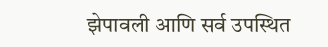झेपावली आणि सर्व उपस्थित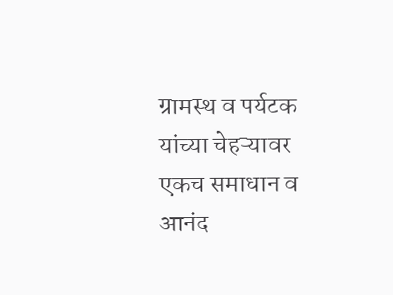ग्रामस्थ व पर्यटक यांच्या चेहऱ्यावर एकच समाधान व आनंद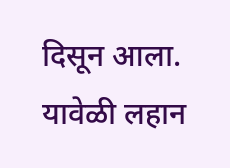दिसून आला. यावेळी लहान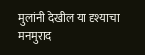मुलांनी देखील या दृश्याचा मनमुराद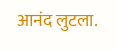आनंद लुटला.